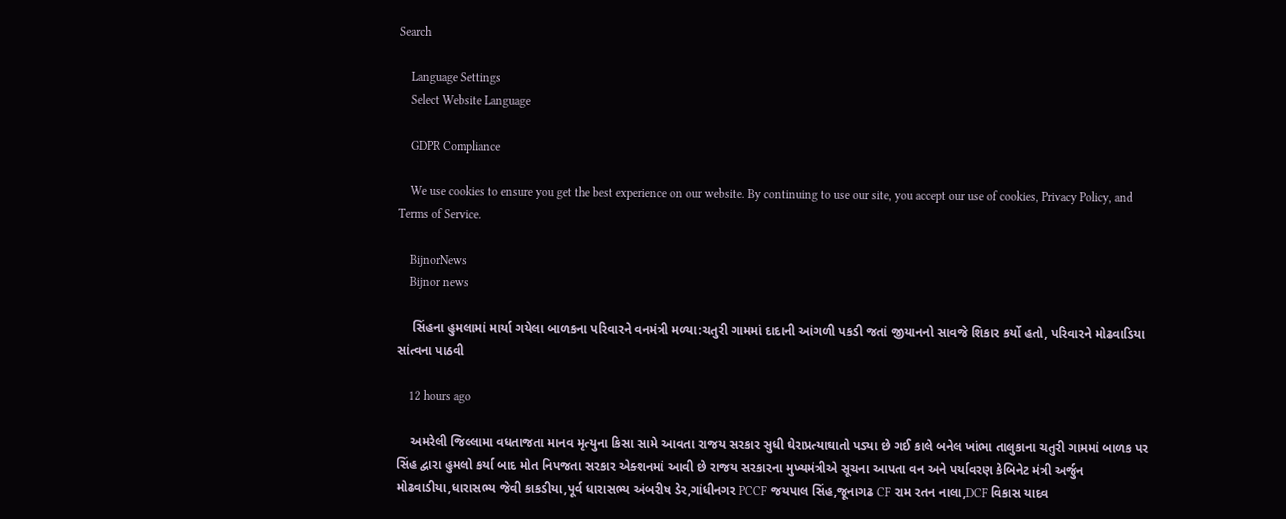Search

    Language Settings
    Select Website Language

    GDPR Compliance

    We use cookies to ensure you get the best experience on our website. By continuing to use our site, you accept our use of cookies, Privacy Policy, and Terms of Service.

    BijnorNews
    Bijnor news

    સિંહના હુમલામાં માર્યા ગયેલા બાળકના પરિવારને વનમંત્રી મળ્યા:ચતુરી ગામમાં દાદાની આંગળી પકડી જતાં જીયાનનો સાવજે શિકાર કર્યો હતો, પરિવારને મોઢવાડિયા સાંત્વના પાઠવી

    12 hours ago

    અમરેલી જિલ્લામા વધતાજતા માનવ મૃત્યુના કિસા સામે આવતા રાજય સરકાર સુધી ઘેરાપ્રત્યાઘાતો પડ્યા છે ગઈ કાલે બનેલ ખાંભા તાલુકાના ચતુરી ગામમાં બાળક પર સિંહ દ્વારા હુમલો કર્યા બાદ મોત નિપજતા સરકાર એક્શનમાં આવી છે રાજય સરકારના મુખ્યમંત્રીએ સૂચના આપતા વન અને પર્યાવરણ કેબિનેટ મંત્રી અર્જુન મોઢવાડીયા,ધારાસભ્ય જેવી કાકડીયા,પૂર્વ ધારાસભ્ય અંબરીષ ડેર,ગાંધીનગર PCCF જયપાલ સિંહ,જૂનાગઢ CF રામ રતન નાલા,DCF વિકાસ યાદવ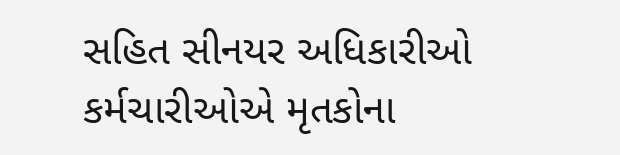સહિત સીનયર અધિકારીઓ કર્મચારીઓએ મૃતકોના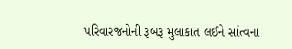પરિવારજનોની રૂબરૂ મુલાકાત લઈને સાંત્વના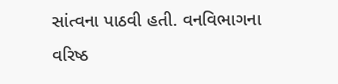સાંત્વના પાઠવી હતી. વનવિભાગના વરિષ્ઠ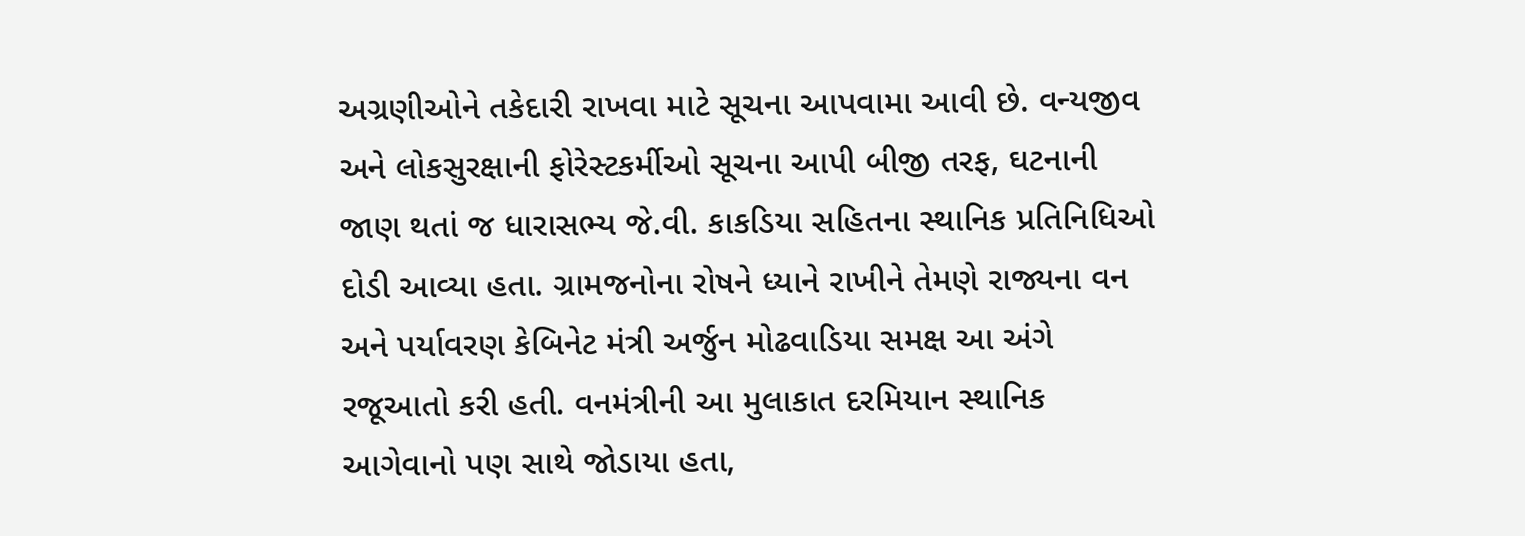અગ્રણીઓને તકેદારી રાખવા માટે સૂચના આપવામા આવી છે. વન્યજીવ અને લોકસુરક્ષાની ફોરેસ્ટકર્મીઓ સૂચના આપી બીજી તરફ, ઘટનાની જાણ થતાં જ ધારાસભ્ય જે.વી. કાકડિયા સહિતના સ્થાનિક પ્રતિનિધિઓ દોડી આવ્યા હતા. ગ્રામજનોના રોષને ધ્યાને રાખીને તેમણે રાજ્યના વન અને પર્યાવરણ કેબિનેટ મંત્રી અર્જુન મોઢવાડિયા સમક્ષ આ અંગે રજૂઆતો કરી હતી. વનમંત્રીની આ મુલાકાત દરમિયાન સ્થાનિક આગેવાનો પણ સાથે જોડાયા હતા,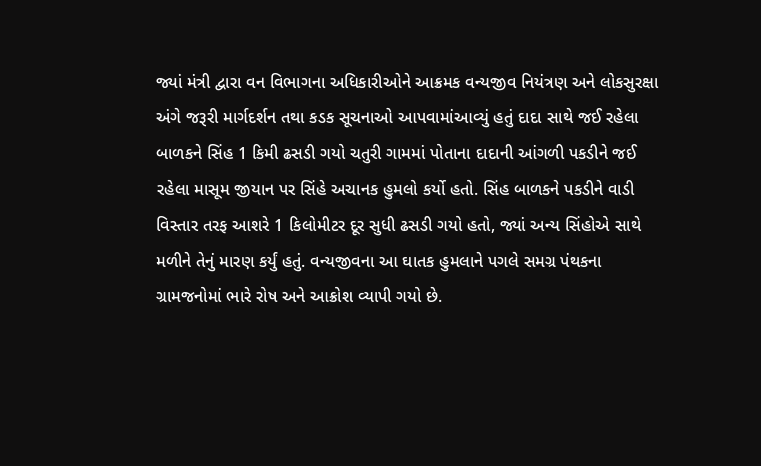જ્યાં મંત્રી દ્વારા વન વિભાગના અધિકારીઓને આક્રમક વન્યજીવ નિયંત્રણ અને લોકસુરક્ષા અંગે જરૂરી માર્ગદર્શન તથા કડક સૂચનાઓ આપવામાંઆવ્યું હતું દાદા સાથે જઈ રહેલા બાળકને સિંહ 1 કિમી ઢસડી ગયો ચતુરી ગામમાં પોતાના દાદાની આંગળી પકડીને જઈ રહેલા માસૂમ જીયાન પર સિંહે અચાનક હુમલો કર્યો હતો. સિંહ બાળકને પકડીને વાડી વિસ્તાર તરફ આશરે 1 કિલોમીટર દૂર સુધી ઢસડી ગયો હતો, જ્યાં અન્ય સિંહોએ સાથે મળીને તેનું મારણ કર્યું હતું. વન્યજીવના આ ઘાતક હુમલાને પગલે સમગ્ર પંથકના ગ્રામજનોમાં ભારે રોષ અને આક્રોશ વ્યાપી ગયો છે.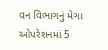વન વિભાગનું મેગા ઓપરેશનમાં 5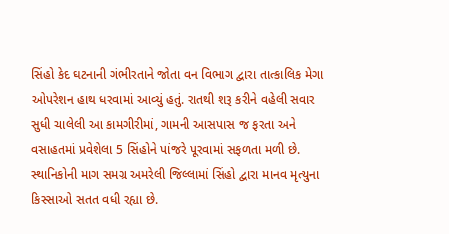સિંહો કેદ ઘટનાની ગંભીરતાને જોતા વન વિભાગ દ્વારા તાત્કાલિક મેગા ઓપરેશન હાથ ધરવામાં આવ્યું હતું. રાતથી શરૂ કરીને વહેલી સવાર સુધી ચાલેલી આ કામગીરીમાં, ગામની આસપાસ જ ફરતા અને વસાહતમાં પ્રવેશેલા 5 સિંહોને પાંજરે પૂરવામાં સફળતા મળી છે. સ્થાનિકોની માગ સમગ્ર અમરેલી જિલ્લામાં સિંહો દ્વારા માનવ મૃત્યુના કિસ્સાઓ સતત વધી રહ્યા છે.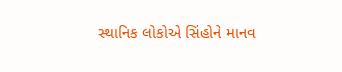સ્થાનિક લોકોએ સિંહોને માનવ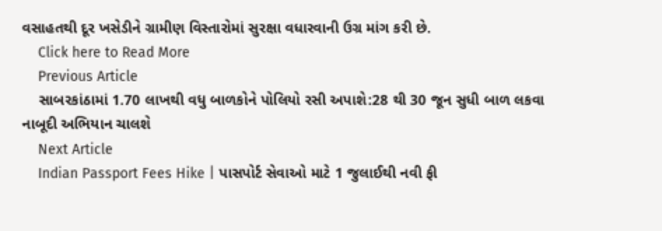વસાહતથી દૂર ખસેડીને ગ્રામીણ વિસ્તારોમાં સુરક્ષા વધારવાની ઉગ્ર માંગ કરી છે.
    Click here to Read More
    Previous Article
    સાબરકાંઠામાં 1.70 લાખથી વધુ બાળકોને પોલિયો રસી અપાશે:28 થી 30 જૂન સુધી બાળ લકવા નાબૂદી અભિયાન ચાલશે
    Next Article
    Indian Passport Fees Hike | પાસપોર્ટ સેવાઓ માટે 1 જુલાઈથી નવી ફી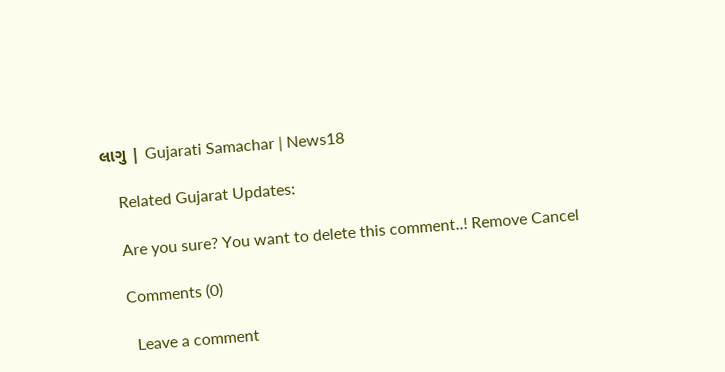લાગુ | Gujarati Samachar | News18

    Related Gujarat Updates:

    Are you sure? You want to delete this comment..! Remove Cancel

    Comments (0)

      Leave a comment